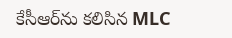కేసీఆర్‌ను కలిసిన MLC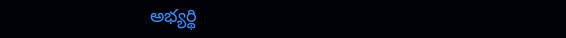అభ్యర్థి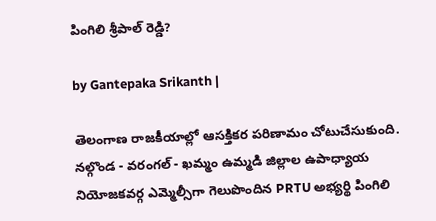పింగిలి శ్రీపాల్ రెడ్డి?

by Gantepaka Srikanth |

తెలంగాణ రాజకీయాల్లో ఆసక్తికర పరిణామం చోటుచేసుకుంది. నల్గొండ - వరంగల్‌ - ఖమ్మం ఉమ్మడి జిల్లాల ఉపాధ్యాయ నియోజకవర్గ ఎమ్మెల్సీగా గెలుపొందిన PRTU అభ్యర్థి పింగిలి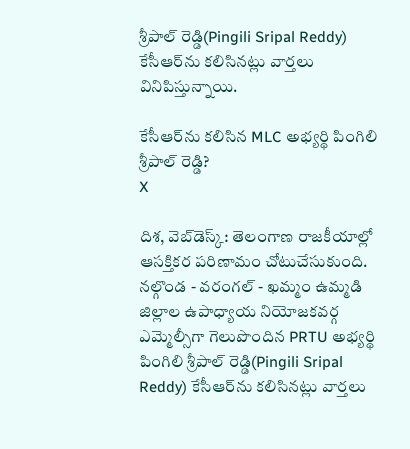శ్రీపాల్ రెడ్డి(Pingili Sripal Reddy) కేసీఆర్‌ను కలిసినట్లు వార్తలు వినిపిస్తున్నాయి.

కేసీఆర్‌ను కలిసిన MLC అభ్యర్థి పింగిలి శ్రీపాల్ రెడ్డి?
X

దిశ, వెబ్‌డెస్క్: తెలంగాణ రాజకీయాల్లో ఆసక్తికర పరిణామం చోటుచేసుకుంది. నల్గొండ - వరంగల్‌ - ఖమ్మం ఉమ్మడి జిల్లాల ఉపాధ్యాయ నియోజకవర్గ ఎమ్మెల్సీగా గెలుపొందిన PRTU అభ్యర్థి పింగిలి శ్రీపాల్ రెడ్డి(Pingili Sripal Reddy) కేసీఆర్‌ను కలిసినట్లు వార్తలు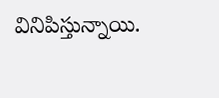వినిపిస్తున్నాయి.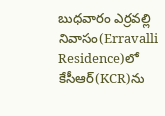బుధవారం ఎర్రవల్లి నివాసం(Erravalli Residence)లో కేసీఆర్‌(KCR)ను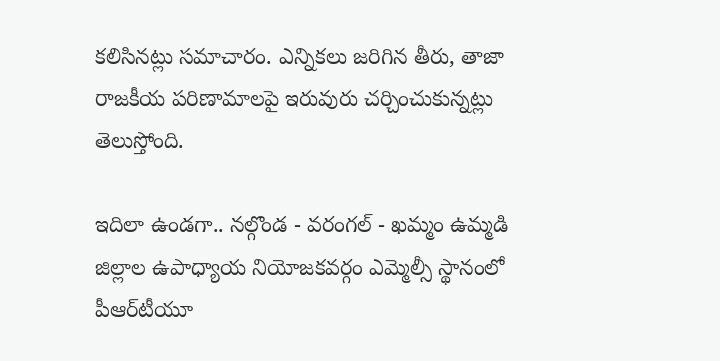కలిసినట్లు సమాచారం. ఎన్నికలు జరిగిన తీరు, తాజా రాజకీయ పరిణామాలపై ఇరువురు చర్చించుకున్నట్లు తెలుస్తోంది.

ఇదిలా ఉండగా.. నల్గొండ - వరంగల్‌ - ఖమ్మం ఉమ్మడి జిల్లాల ఉపాధ్యాయ నియోజకవర్గం ఎమ్మెల్సీ స్థానంలో పీఆర్‌టీయూ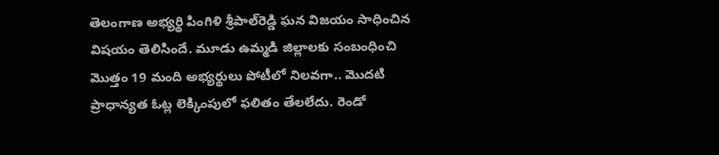తెలంగాణ అభ్యర్థి పింగిళి శ్రీపాల్‌రెడ్డి ఘన విజయం సాధించిన విషయం తెలిసిందే. మూడు ఉమ్మడి జిల్లాలకు సంబంధించి మెుత్తం 19 మంది అభ్యర్థులు పోటీలో నిలవగా.. మెుదటి ప్రాధాన్యత ఓట్ల లెక్కింపులో ఫలితం తేలలేదు. రెండో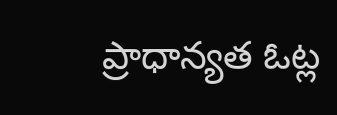ప్రాధాన్యత ఓట్ల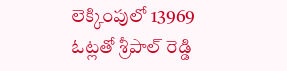లెక్కింపులో 13969 ఓట్లతో శ్రీపాల్ రెడ్డి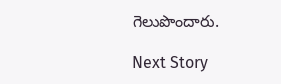గెలుపొందారు.

Next Story